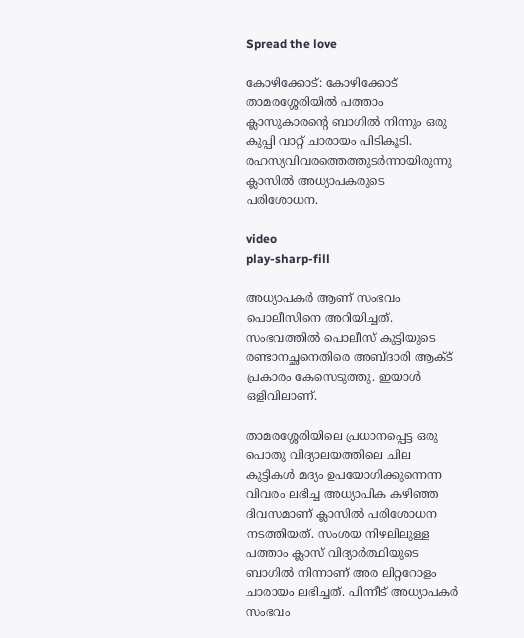Spread the love

കോഴിക്കോട്: കോഴിക്കോട് താമരശ്ശേരിയില്‍ പത്താം ക്ലാസുകാരന്റെ ബാഗില്‍ നിന്നും ഒരു കുപ്പി വാറ്റ് ചാരായം പിടികൂടി. രഹസ്യവിവരത്തെത്തുടര്‍ന്നായിരുന്നു ക്ലാസില്‍ അധ്യാപകരുടെ പരിശോധന.

video
play-sharp-fill

അധ്യാപകർ ആണ് സംഭവം പൊലീസിനെ അറിയിച്ചത്. സംഭവത്തില്‍ പൊലീസ് കുട്ടിയുടെ രണ്ടാനച്ഛനെതിരെ അബ്ദാരി ആക്‌ട് പ്രകാരം കേസെടുത്തു. ഇയാള്‍ ഒളിവിലാണ്.

താമരശ്ശേരിയിലെ പ്രധാനപ്പെട്ട ഒരു പൊതു വിദ്യാലയത്തിലെ ചില കുട്ടികള്‍ മദ്യം ഉപയോഗിക്കുന്നെന്ന വിവരം ലഭിച്ച അധ്യാപിക കഴി‍ഞ്ഞ ദിവസമാണ് ക്ലാസില്‍ പരിശോധന നടത്തിയത്. സംശയ നിഴലിലുള്ള പത്താം ക്ലാസ് വിദ്യാര്‍ത്ഥിയുടെ ബാഗില്‍ നിന്നാണ് അര ലിറ്ററോളം ചാരായം ലഭിച്ചത്. പിന്നീട് അധ്യാപകർ സംഭവം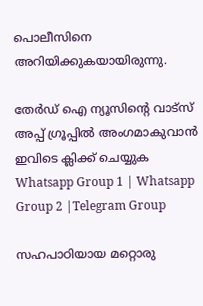പൊലീസിനെ അറിയിക്കുകയായിരുന്നു.

തേർഡ് ഐ ന്യൂസിന്റെ വാട്സ് അപ്പ് ഗ്രൂപ്പിൽ അംഗമാകുവാൻ ഇവിടെ ക്ലിക്ക് ചെയ്യുക
Whatsapp Group 1 | Whatsapp Group 2 |Telegram Group

സഹപാഠിയായ മറ്റൊരു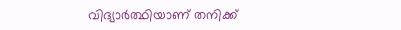വിദ്യാര്‍ത്ഥിയാണ് തനിക്ക്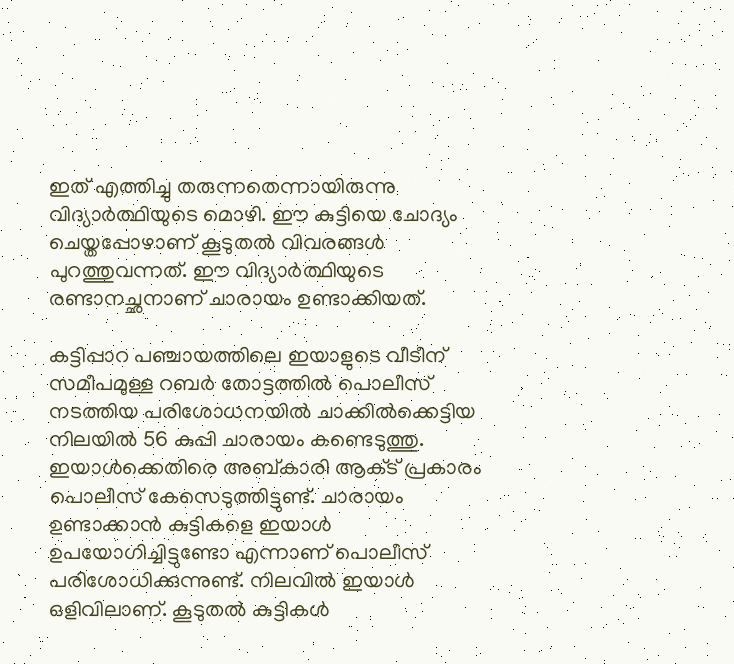ഇത് എത്തിച്ചു തരുന്നതെന്നായിരുന്നു വിദ്യാര്‍ത്ഥിയുടെ മൊഴി. ഈ കുട്ടിയെ ചോദ്യം ചെയ്തപ്പോഴാണ് കൂടുതല്‍ വിവരങ്ങള്‍ പുറത്തുവന്നത്. ഈ വിദ്യാര്‍ത്ഥിയുടെ രണ്ടാനച്ഛനാണ് ചാരായം ഉണ്ടാക്കിയത്.

കട്ടിപ്പാറ പഞ്ചായത്തിലെ ഇയാളുടെ വീടീന് സമീപമുള്ള റബര്‍ തോട്ടത്തില്‍ പൊലീസ് നടത്തിയ പരിശോധനയില്‍ ചാക്കില്‍ക്കെട്ടിയ നിലയില്‍ 56 കുപ്പി ചാരായം കണ്ടെടുത്തു. ഇയാള്‍ക്കെതിരെ അബ്കാരി ആക്‌ട് പ്രകാരം പൊലീസ് കേസെടുത്തിട്ടുണ്ട്. ചാരായം ഉണ്ടാക്കാന്‍ കുട്ടികളെ ഇയാള്‍ ഉപയോഗിച്ചിട്ടുണ്ടോ എന്നാണ് പൊലീസ് പരിശോധിക്കുന്നുണ്ട്. നിലവില്‍ ഇയാള്‍ ഒളിവിലാണ്. കൂടുതല്‍ കുട്ടികള്‍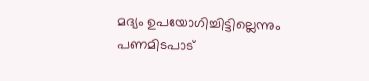മദ്യം ഉപയോഗിച്ചിട്ടില്ലെന്നും പണമിടപാട്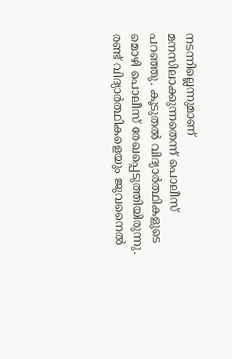നടന്നില്ലെന്നുമാണ് മനസിലാക്കുന്നതെന്ന് പൊലീസ് പറഞ്ഞു. കൂടുതല്‍ വിദ്യാര്‍ത്ഥികളുടെ മൊഴി പൊലീസ് രേഖപ്പെടുത്തിയിരുന്നു. രണ്ട് വിദ്യാര്‍ത്ഥികളെയും ജുവനൈല്‍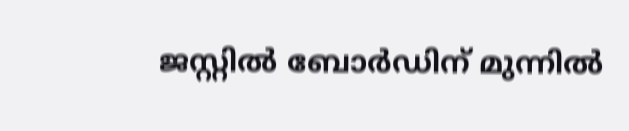ജസ്റ്റില്‍ ബോര്‍ഡിന് മുന്നില്‍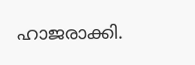ഹാജരാക്കി.